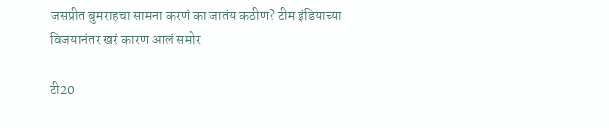जसप्रीत बुमराहचा सामना करणं का जातंय कठीण? टीम इंडियाच्या विजयानंतर खरं कारण आलं समोर

टी20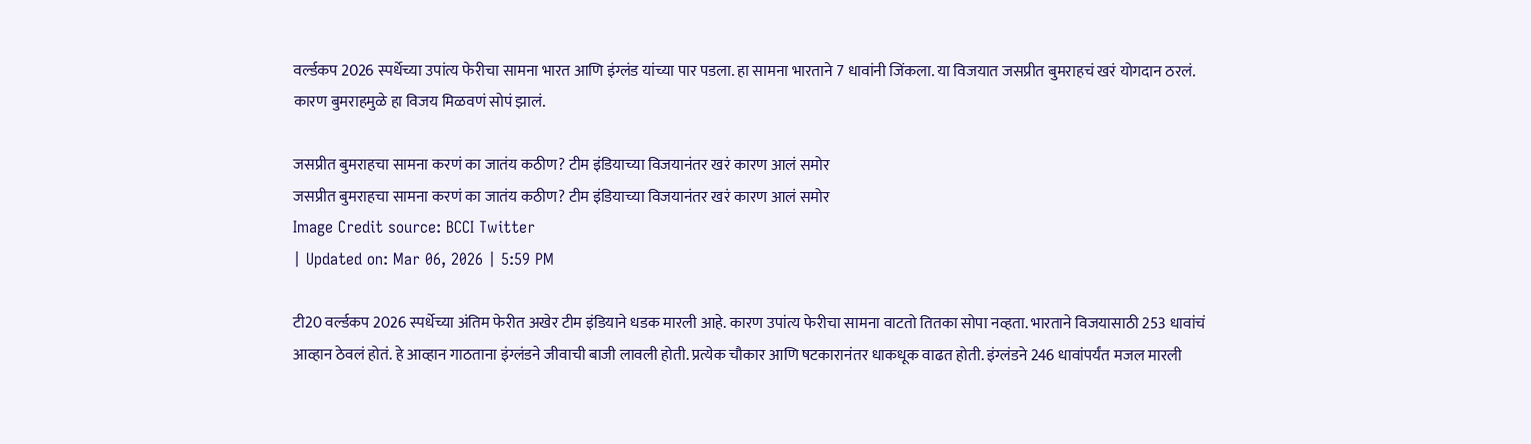वर्ल्डकप 2026 स्पर्धेच्या उपांत्य फेरीचा सामना भारत आणि इंग्लंड यांच्या पार पडला. हा सामना भारताने 7 धावांनी जिंकला. या विजयात जसप्रीत बुमराहचं खरं योगदान ठरलं. कारण बुमराहमुळे हा विजय मिळवणं सोपं झालं.

जसप्रीत बुमराहचा सामना करणं का जातंय कठीण? टीम इंडियाच्या विजयानंतर खरं कारण आलं समोर
जसप्रीत बुमराहचा सामना करणं का जातंय कठीण? टीम इंडियाच्या विजयानंतर खरं कारण आलं समोर
Image Credit source: BCCI Twitter
| Updated on: Mar 06, 2026 | 5:59 PM

टी20 वर्ल्डकप 2026 स्पर्धेच्या अंतिम फेरीत अखेर टीम इंडियाने धडक मारली आहे. कारण उपांत्य फेरीचा सामना वाटतो तितका सोपा नव्हता. भारताने विजयासाठी 253 धावांचं आव्हान ठेवलं होतं. हे आव्हान गाठताना इंग्लंडने जीवाची बाजी लावली होती. प्रत्येक चौकार आणि षटकारानंतर धाकधूक वाढत होती. इंग्लंडने 246 धावांपर्यंत मजल मारली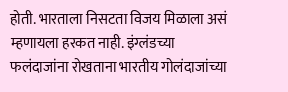होती. भारताला निसटता विजय मिळाला असं म्हणायला हरकत नाही. इंग्लंडच्या फलंदाजांना रोखताना भारतीय गोलंदाजांच्या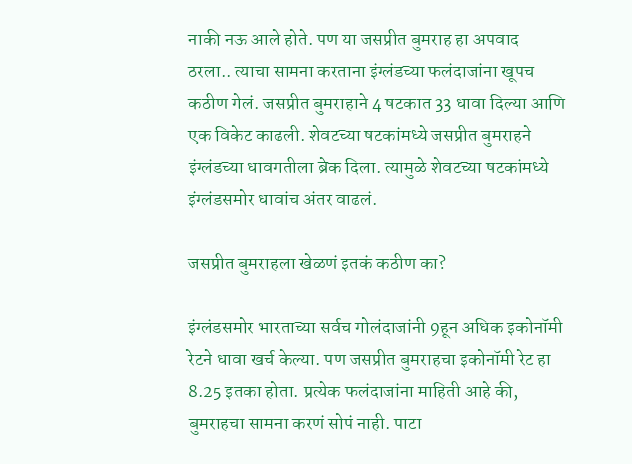नाकी नऊ आले होते. पण या जसप्रीत बुमराह हा अपवाद ठरला.. त्याचा सामना करताना इंग्लंडच्या फलंदाजांना खूपच कठीण गेलं. जसप्रीत बुमराहाने 4 षटकात 33 धावा दिल्या आणि एक विकेट काढली. शेवटच्या षटकांमध्ये जसप्रीत बुमराहने इंग्लंडच्या धावगतीला ब्रेक दिला. त्यामुळे शेवटच्या षटकांमध्ये इंग्लंडसमोर धावांच अंतर वाढलं.

जसप्रीत बुमराहला खेळणं इतकं कठीण का?

इंग्लंडसमोर भारताच्या सर्वच गोलंदाजांनी 9हून अधिक इकोनॉमी रेटने धावा खर्च केल्या. पण जसप्रीत बुमराहचा इकोनॉमी रेट हा 8.25 इतका होता. प्रत्येक फलंदाजांना माहिती आहे की, बुमराहचा सामना करणं सोपं नाही. पाटा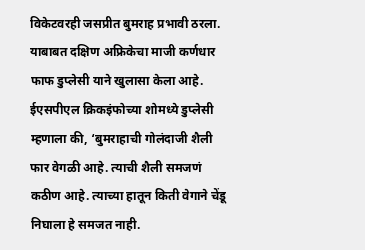विकेटवरही जसप्रीत बुमराह प्रभावी ठरला. याबाबत दक्षिण अफ्रिकेचा माजी कर्णधार फाफ डुप्लेसी याने खुलासा केला आहे. ईएसपीएल क्रिकइंफोच्या शोमध्ये डुप्लेसी म्हणाला की, ‘बुमराहाची गोलंदाजी शैली फार वेगळी आहे. त्याची शैली समजणं कठीण आहे. त्याच्या हातून किती वेगाने चेंडू निघाला हे समजत नाही.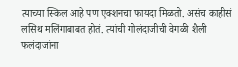त्याच्या स्किल आहे पण एक्शनचा फायदा मिळतो. असंच काहीसं लसिथ मलिंगाबाबत होतं. त्यांची गोलंदाजीची वेगळी शैली फलंदाजांना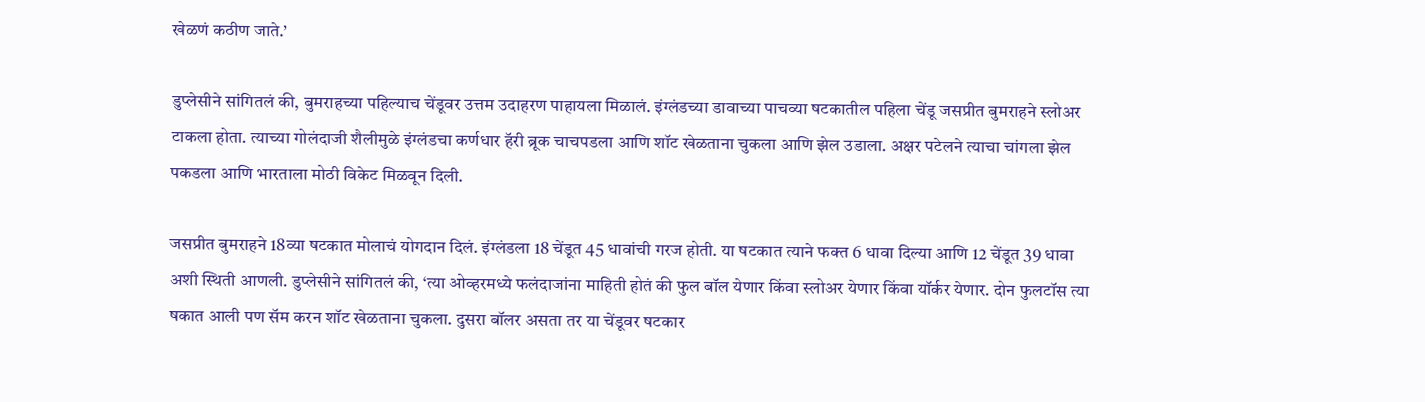खेळणं कठीण जाते.’

डुप्लेसीने सांगितलं की, बुमराहच्या पहिल्याच चेंडूवर उत्तम उदाहरण पाहायला मिळालं. इंग्लंडच्या डावाच्या पाचव्या षटकातील पहिला चेंडू जसप्रीत बुमराहने स्लोअर टाकला होता. त्याच्या गोलंदाजी शैलीमुळे इंग्लंडचा कर्णधार हॅरी ब्रूक चाचपडला आणि शॉट खेळताना चुकला आणि झेल उडाला. अक्षर पटेलने त्याचा चांगला झेल पकडला आणि भारताला मोठी विकेट मिळवून दिली.

जसप्रीत बुमराहने 18व्या षटकात मोलाचं योगदान दिलं. इंग्लंडला 18 चेंडूत 45 धावांची गरज होती. या षटकात त्याने फक्त 6 धावा दिल्या आणि 12 चेंडूत 39 धावा अशी स्थिती आणली. डुप्लेसीने सांगितलं की, ‘त्या ओव्हरमध्ये फलंदाजांना माहिती होतं की फुल बॉल येणार किंवा स्लोअर येणार किंवा यॉर्कर येणार. दोन फुलटॉस त्या षकात आली पण सॅम करन शॉट खेळताना चुकला. दुसरा बॉलर असता तर या चेंडूवर षटकार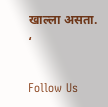खाल्ला असता. ‘

Follow Us